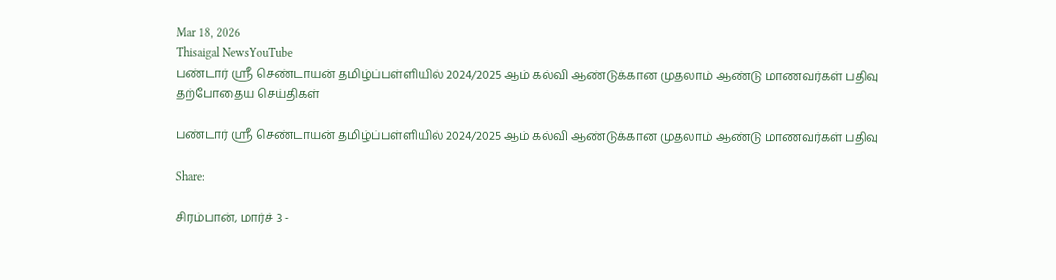Mar 18, 2026
Thisaigal NewsYouTube
பண்டார் ஶ்ரீ செண்டாயன் தமிழ்ப்பள்ளியில் 2024/2025 ஆம் கல்வி ஆண்டுக்கான முதலாம் ஆண்டு மாணவர்கள் பதிவு
தற்போதைய செய்திகள்

பண்டார் ஶ்ரீ செண்டாயன் தமிழ்ப்பள்ளியில் 2024/2025 ஆம் கல்வி ஆண்டுக்கான முதலாம் ஆண்டு மாணவர்கள் பதிவு

Share:

சிரம்பான், மார்ச் 3 -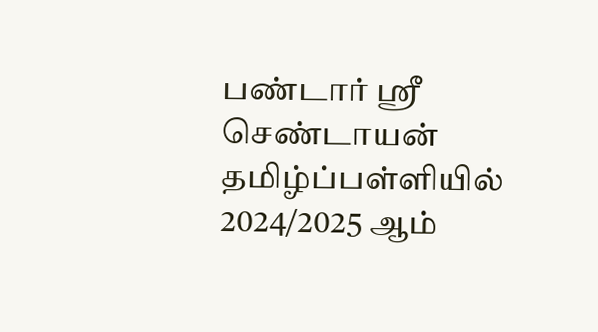பண்டார் ஶ்ரீ செண்டாயன் தமிழ்ப்பள்ளியில் 2024/2025 ஆம்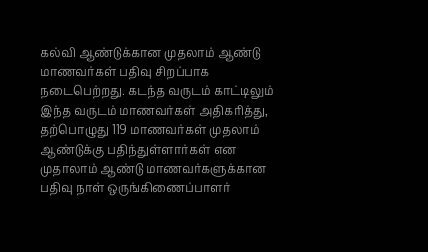கல்வி ஆண்டுக்கான முதலாம் ஆண்டு மாணவர்கள் பதிவு சிறப்பாக நடைபெற்றது. கடந்த வருடம் காட்டிலும் இந்த வருடம் மாணவர்கள் அதிகரித்து, தற்பொழுது 119 மாணவர்கள் முதலாம் ஆண்டுக்கு பதிந்துள்ளார்கள் என முதாலாம் ஆண்டு மாணவர்களுக்கான பதிவு நாள் ஒருங்கிணைப்பாளர்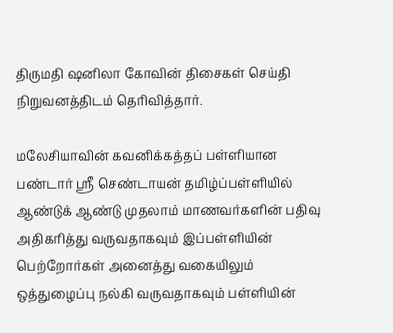திருமதி ஷனிலா கோவின் திசைகள் செய்தி நிறுவனத்திடம் தெரிவித்தார்.

மலேசியாவின் கவனிக்கத்தப் பள்ளியான பண்டார் ஶ்ரீ செண்டாயன் தமிழ்ப்பள்ளியில் ஆண்டுக் ஆண்டு முதலாம் மாணவர்களின் பதிவு அதிகரித்து வருவதாகவும் இப்பள்ளியின் பெற்றோர்கள் அனைத்து வகையிலும் ஒத்துழைப்பு நல்கி வருவதாகவும் பள்ளியின்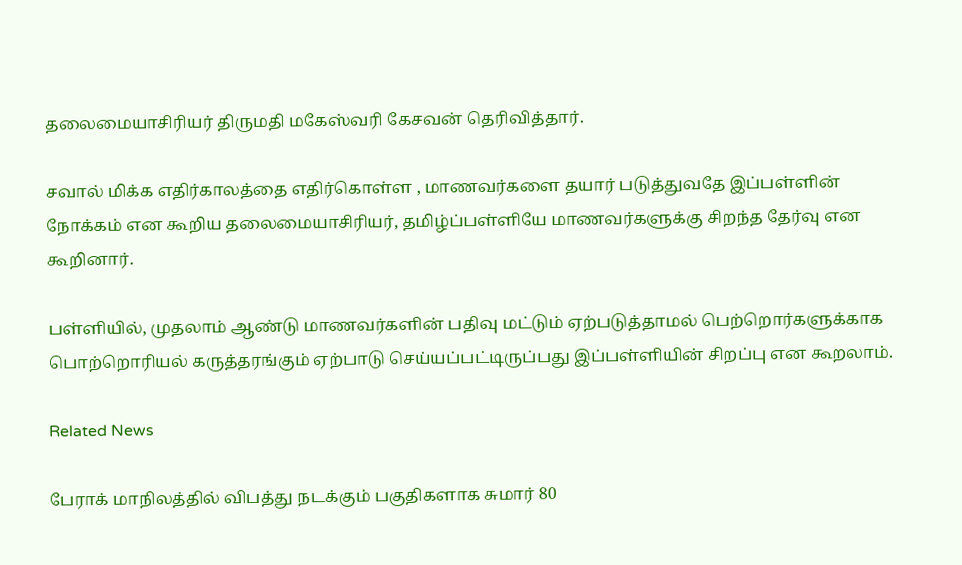தலைமையாசிரியர் திருமதி மகேஸ்வரி கேசவன் தெரிவித்தார்.

சவால் மிக்க எதிர்காலத்தை எதிர்கொள்ள , மாணவர்களை தயார் படுத்துவதே இப்பள்ளின் நோக்கம் என கூறிய தலைமையாசிரியர், தமிழ்ப்பள்ளியே மாணவர்களுக்கு சிறந்த தேர்வு என கூறினார்.

பள்ளியில், முதலாம் ஆண்டு மாணவர்களின் பதிவு மட்டும் ஏற்படுத்தாமல் பெற்றொர்களுக்காக பொற்றொரியல் கருத்தரங்கும் ஏற்பாடு செய்யப்பட்டிருப்பது இப்பள்ளியின் சிறப்பு என கூறலாம்.

Related News

பேராக் மாநிலத்தில் விபத்து நடக்கும் பகுதிகளாக சுமார் 80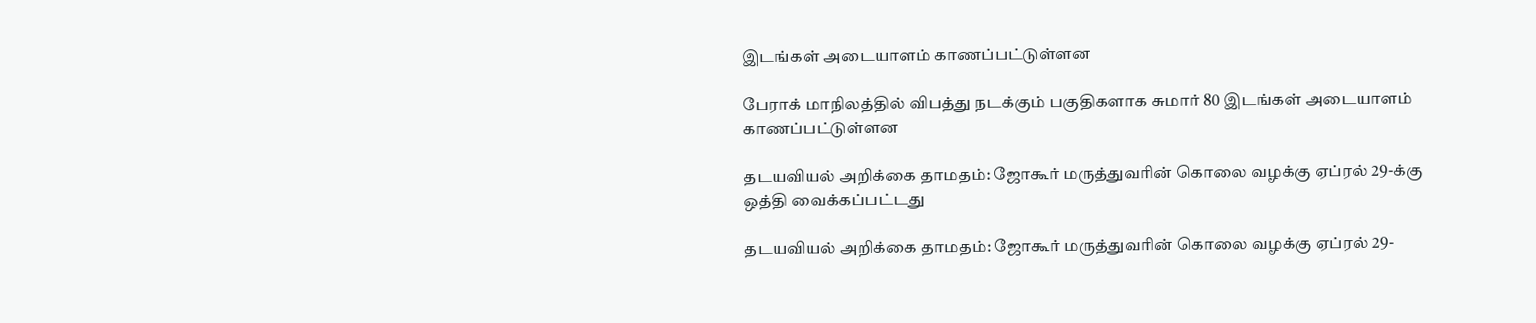இடங்கள் அடையாளம் காணப்பட்டுள்ளன

பேராக் மாநிலத்தில் விபத்து நடக்கும் பகுதிகளாக சுமார் 80 இடங்கள் அடையாளம் காணப்பட்டுள்ளன

தடயவியல் அறிக்கை தாமதம்: ஜோகூர் மருத்துவரின் கொலை வழக்கு ஏப்ரல் 29-க்கு ஒத்தி வைக்கப்பட்டது

தடயவியல் அறிக்கை தாமதம்: ஜோகூர் மருத்துவரின் கொலை வழக்கு ஏப்ரல் 29-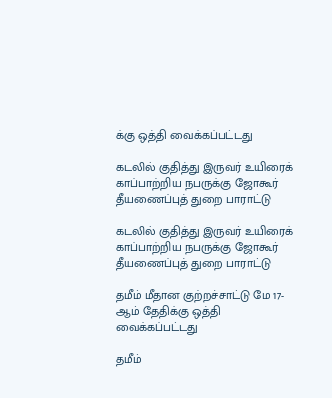க்கு ஒத்தி வைக்கப்பட்டது

கடலில் குதித்து இருவர் உயிரைக் காப்பாற்றிய நபருக்கு ஜோகூர் தீயணைப்புத் துறை பாராட்டு

கடலில் குதித்து இருவர் உயிரைக் காப்பாற்றிய நபருக்கு ஜோகூர் தீயணைப்புத் துறை பாராட்டு

தமீம் மீதான குற்றச்சாட்டு மே 17-ஆம் தேதிக்கு ஒத்தி வைக்கப்பட்டது

தமீம்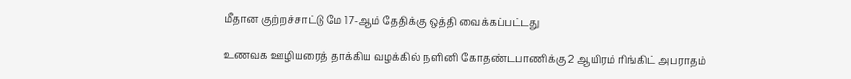மீதான குற்றச்சாட்டு மே 17-ஆம் தேதிக்கு ஒத்தி வைக்கப்பட்டது

உணவக ஊழியரைத் தாக்கிய வழக்கில் நளினி கோதண்டபாணிக்கு 2 ஆயிரம் ரிங்கிட் அபராதம்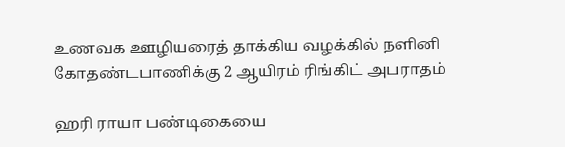உணவக ஊழியரைத் தாக்கிய வழக்கில் நளினி கோதண்டபாணிக்கு 2 ஆயிரம் ரிங்கிட் அபராதம்

ஹரி ராயா பண்டிகையை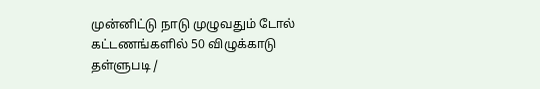முன்னிட்டு நாடு முழுவதும் டோல் கட்டணங்களில் 50 விழுக்காடு தள்ளுபடி /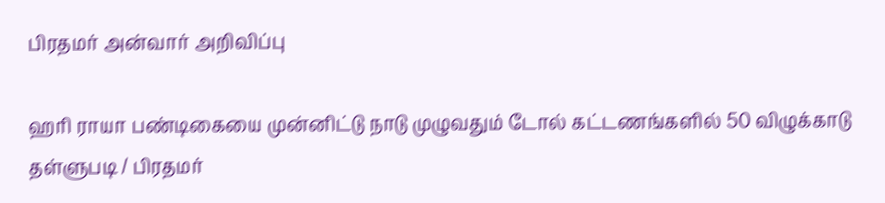பிரதமர் அன்வார் அறிவிப்பு

ஹரி ராயா பண்டிகையை முன்னிட்டு நாடு முழுவதும் டோல் கட்டணங்களில் 50 விழுக்காடு தள்ளுபடி / பிரதமர்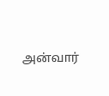அன்வார்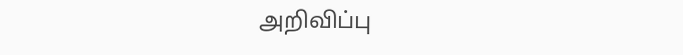அறிவிப்பு